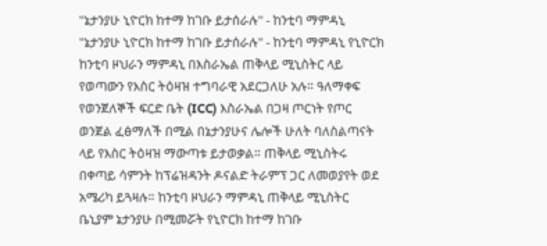"ኔታንያሁ ኒዮርክ ከተማ ከገቡ ይታሰራሉ" - ከንቲባ ማምዳኒ
"ኔታንያሁ ኒዮርክ ከተማ ከገቡ ይታሰራሉ" - ከንቲባ ማምዳኒ የኒዮርክ ከንቲባ ዞህራን ማምዳኒ በእስራኤል ጠቅላይ ሚኒስትር ላይ የወጣውን የእስር ትዕዛዝ ተግባራዊ አደርጋለሁ አሉ። ዓለማቀፍ የወንጀለኞች ፍርድ ቤት (ICC) እስራኤል በጋዛ ጦርነት የጦር ወንጀል ፈፅማለች በሚል በኔታንያሁና ሌሎች ሁለት ባለስልጣናት ላይ የእስር ትዕዛዝ ማውጣቱ ይታወቃል። ጠቅላይ ሚኒስትሩ በቀጣይ ሳምንት ከፕሬዝዳንት ዶናልድ ትራምፕ ጋር ለመወያየት ወደ አሜሪካ ይጓዛሉ። ከንቲባ ዞህራን ማምዳኒ ጠቅላይ ሚኒስትር ቤኒያም ኔታንያሁ በሚመሯት የኒዮርክ ከተማ ከገቡ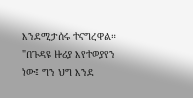እንደሚታሰሩ ተናግረዋል። "በጉዳዩ ዙሪያ እየተወያየን ነው፤ ግን ህግ እንደ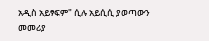አዲስ አይፃፍም" ሲሉ አይሲሲ ያወጣውን መመሪያ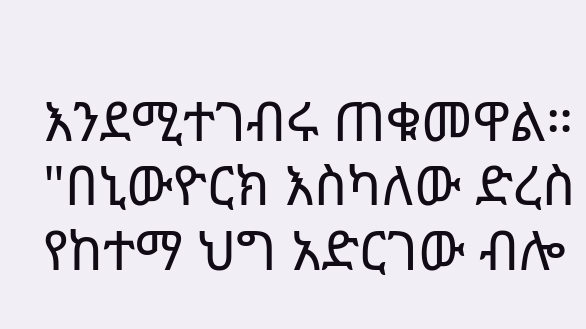እንደሚተገብሩ ጠቁመዋል። "በኒውዮርክ እስካለው ድረስ የከተማ ህግ አድርገው ብሎ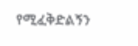የሚፈቅድልኝን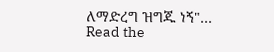ለማድረግ ዝግጁ ነኝ"…
Read the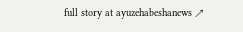full story at ayuzehabeshanews ↗